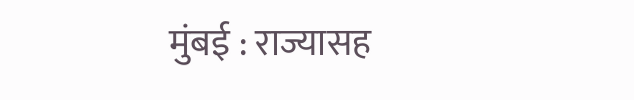मुंबई : राज्यासह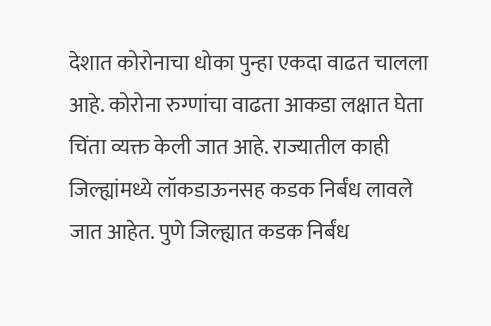देशात कोरोनाचा धोका पुन्हा एकदा वाढत चालला आहे. कोरोना रुग्णांचा वाढता आकडा लक्षात घेता चिंता व्यक्त केली जात आहे. राज्यातील काही जिल्ह्यांमध्ये लॉकडाऊनसह कडक निर्बंध लावले जात आहेत. पुणे जिल्ह्यात कडक निर्बंध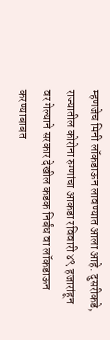म्हणजेच मिनी लॉकडाऊन लावण्यात आला आहे. दुसरीकडे, राज्यातील कोरोना रुग्णांचा आकडा रविवारी ४९ हजारांहून वर गेल्याने सरकार देखील कडक निर्बंध वा लॉकडाऊन करण्याबाबत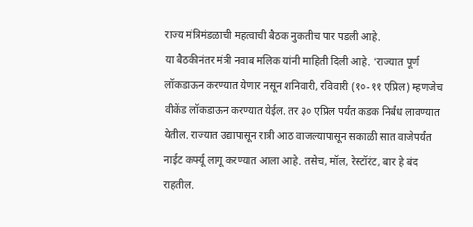राज्य मंत्रिमंडळाची महत्वाची बैठक नुकतीच पार पडली आहे.
या बैठकीनंतर मंत्री नवाब मलिक यांनी माहिती दिली आहे. ‘राज्यात पूर्ण लॉकडाऊन करण्यात येणार नसून शनिवारी, रविवारी (१०-११ एप्रिल) म्हणजेच वीकेंड लॉकडाऊन करण्यात येईल. तर ३० एप्रिल पर्यंत कडक निर्बंध लावण्यात येतील. राज्यात उद्यापासून रात्री आठ वाजल्यापासून सकाळी सात वाजेपर्यंत नाईट कर्फ्यू लागू करण्यात आला आहे. तसेच, मॉल, रेस्टॉरंट, बार हे बंद राहतील.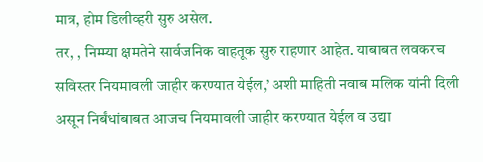मात्र, होम डिलीव्हरी सुरु असेल.
तर, , निम्म्या क्षमतेने सार्वजनिक वाहतूक सुरु राहणार आहेत. याबाबत लवकरच सविस्तर नियमावली जाहीर करण्यात येईल,’ अशी माहिती नवाब मलिक यांनी दिली असून निर्बंधांबाबत आजच नियमावली जाहीर करण्यात येईल व उद्या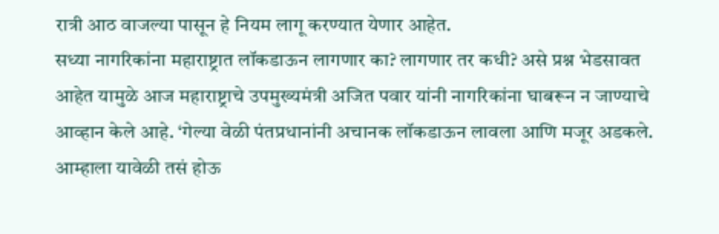रात्री आठ वाजल्या पासून हे नियम लागू करण्यात येणार आहेत.
सध्या नागरिकांना महाराष्ट्रात लॉकडाऊन लागणार का? लागणार तर कधी? असे प्रश्न भेडसावत आहेत यामुळे आज महाराष्ट्राचे उपमुख्यमंत्री अजित पवार यांनी नागरिकांना घाबरून न जाण्याचे आव्हान केले आहे. ‘गेल्या वेळी पंतप्रधानांनी अचानक लॉकडाऊन लावला आणि मजूर अडकले. आम्हाला यावेळी तसं होऊ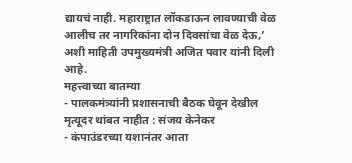द्यायचं नाही. महाराष्ट्रात लॉकडाऊन लावण्याची वेळ आलीच तर नागरिकांना दोन दिवसांचा वेळ देऊ,’ अशी माहिती उपमुख्यमंत्री अजित पवार यांनी दिली आहे.
महत्त्वाच्या बातम्या
- पालकमंत्र्यांनी प्रशासनाची बैठक घेवून देखील मृत्यूदर थांबत नाहीत : संजय केनेकर
- कंपाउंडरच्या यशानंतर आता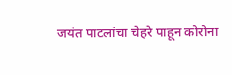जयंत पाटलांचा चेहरे पाहून कोरोना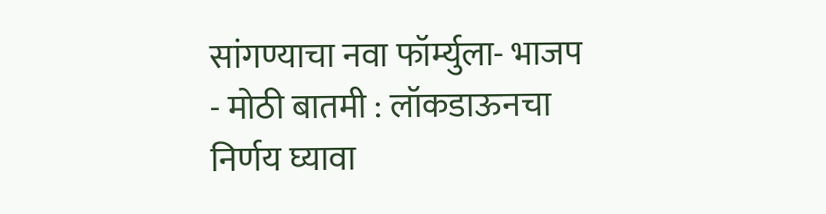सांगण्याचा नवा फॉर्म्युला- भाजप
- मोठी बातमी : लॉकडाऊनचा निर्णय घ्यावा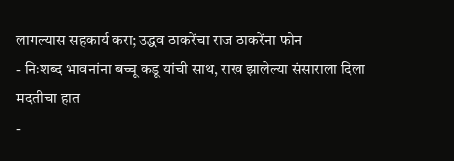लागल्यास सहकार्य करा; उद्धव ठाकरेंचा राज ठाकरेंना फोन
- निःशब्द भावनांना बच्चू कडू यांची साथ, राख झालेल्या संसाराला दिला मदतीचा हात
-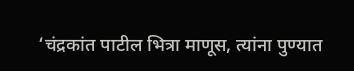‘चंद्रकांत पाटील भित्रा माणूस, त्यांना पुण्यात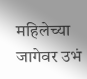महिलेच्या जागेवर उभं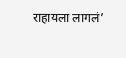राहायला लागलं’